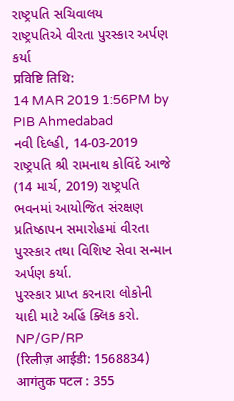રાષ્ટ્રપતિ સચિવાલય
રાષ્ટ્રપતિએ વીરતા પુરસ્કાર અર્પણ કર્યા
प्रविष्टि तिथि:
14 MAR 2019 1:56PM by PIB Ahmedabad
નવી દિલ્હી, 14-03-2019
રાષ્ટ્રપતિ શ્રી રામનાથ કોવિંદે આજે (14 માર્ચ, 2019) રાષ્ટ્રપતિ ભવનમાં આયોજિત સંરક્ષણ પ્રતિષ્ઠાપન સમારોહમાં વીરતા પુરસ્કાર તથા વિશિષ્ટ સેવા સન્માન અર્પણ કર્યા.
પુરસ્કાર પ્રાપ્ત કરનારા લોકોની યાદી માટે અહિં ક્લિક કરો.
NP/GP/RP
(रिलीज़ आईडी: 1568834)
आगंतुक पटल : 355